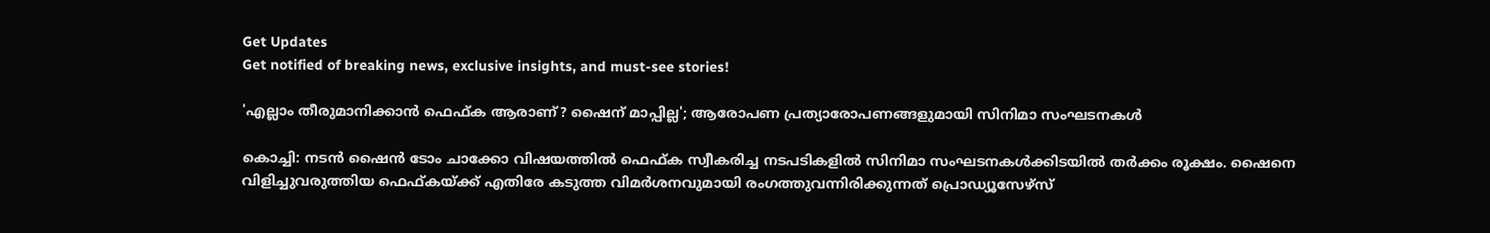Get Updates
Get notified of breaking news, exclusive insights, and must-see stories!

'എല്ലാം തീരുമാനിക്കാന്‍ ഫെഫ്ക ആരാണ്? ഷൈന് മാപ്പില്ല'; ആരോപണ പ്രത്യാരോപണങ്ങളുമായി സിനിമാ സംഘടനകള്‍

കൊച്ചി: നടന്‍ ഷൈന്‍ ടോം ചാക്കോ വിഷയത്തില്‍ ഫെഫ്ക സ്വീകരിച്ച നടപടികളില്‍ സിനിമാ സംഘടനകള്‍ക്കിടയില്‍ തര്‍ക്കം രൂക്ഷം. ഷൈനെ വിളിച്ചുവരുത്തിയ ഫെഫ്കയ്ക്ക് എതിരേ കടുത്ത വിമര്‍ശനവുമായി രംഗത്തുവന്നിരിക്കുന്നത് പ്രൊഡ്യൂസേഴ്‌സ്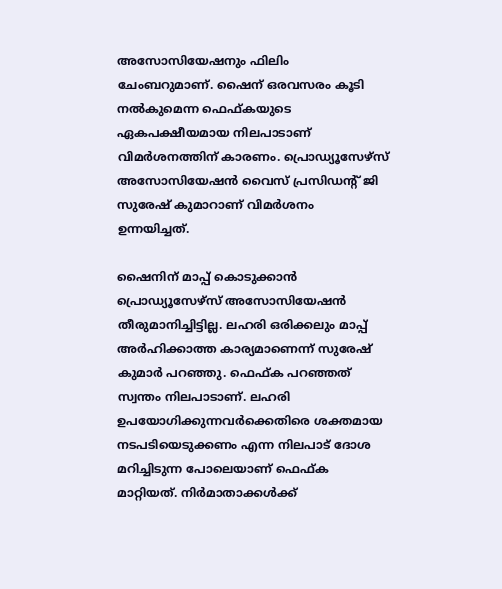അസോസിയേഷനും ഫിലിം ചേംബറുമാണ്. ഷൈന് ഒരവസരം കൂടി നല്‍കുമെന്ന ഫെഫ്കയുടെ ഏകപക്ഷീയമായ നിലപാടാണ് വിമര്‍ശനത്തിന് കാരണം. പ്രൊഡ്യൂസേഴ്‌സ് അസോസിയേഷന്‍ വൈസ് പ്രസിഡന്റ് ജി സുരേഷ് കുമാറാണ് വിമര്‍ശനം ഉന്നയിച്ചത്.

ഷൈനിന് മാപ്പ് കൊടുക്കാന്‍ പ്രൊഡ്യൂസേഴ്‌സ് അസോസിയേഷന്‍ തീരുമാനിച്ചിട്ടില്ല. ലഹരി ഒരിക്കലും മാപ്പ് അര്‍ഹിക്കാത്ത കാര്യമാണെന്ന് സുരേഷ് കുമാര്‍ പറഞ്ഞു. ഫെഫ്ക പറഞ്ഞത് സ്വന്തം നിലപാടാണ്. ലഹരി ഉപയോഗിക്കുന്നവര്‍ക്കെതിരെ ശക്തമായ നടപടിയെടുക്കണം എന്ന നിലപാട് ദോശ മറിച്ചിടുന്ന പോലെയാണ് ഫെഫ്ക മാറ്റിയത്. നിര്‍മാതാക്കള്‍ക്ക്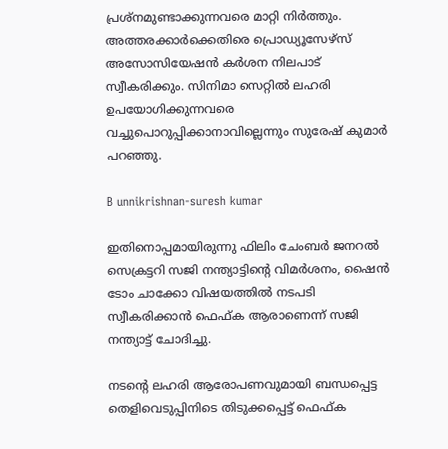പ്രശ്നമുണ്ടാക്കുന്നവരെ മാറ്റി നിര്‍ത്തും. അത്തരക്കാര്‍ക്കെതിരെ പ്രൊഡ്യൂസേഴ്സ് അസോസിയേഷന്‍ കര്‍ശന നിലപാട് സ്വീകരിക്കും. സിനിമാ സെറ്റില്‍ ലഹരി ഉപയോഗിക്കുന്നവരെ വച്ചുപൊറുപ്പിക്കാനാവില്ലെന്നും സുരേഷ് കുമാര്‍ പറഞ്ഞു.

B unnikrishnan-suresh kumar

ഇതിനൊപ്പമായിരുന്നു ഫിലിം ചേംബര്‍ ജനറല്‍ സെക്രട്ടറി സജി നന്ത്യാട്ടിന്റെ വിമര്‍ശനം, ഷൈന്‍ ടോം ചാക്കോ വിഷയത്തില്‍ നടപടി സ്വീകരിക്കാന്‍ ഫെഫ്ക ആരാണെന്ന് സജി നന്ത്യാട്ട് ചോദിച്ചു.

നടന്റെ ലഹരി ആരോപണവുമായി ബന്ധപ്പെട്ട തെളിവെടുപ്പിനിടെ തിടുക്കപ്പെട്ട് ഫെഫ്ക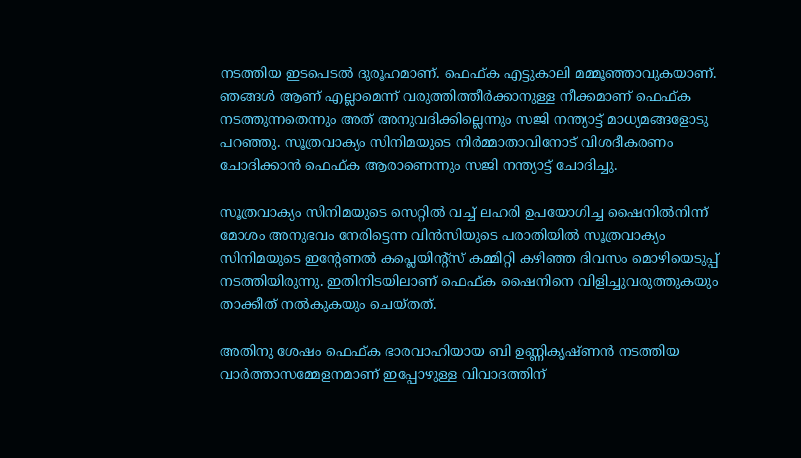നടത്തിയ ഇടപെടല്‍ ദുരൂഹമാണ്. ഫെഫ്ക എട്ടുകാലി മമ്മൂഞ്ഞാവുകയാണ്. ഞങ്ങള്‍ ആണ് എല്ലാമെന്ന് വരുത്തിത്തീര്‍ക്കാനുള്ള നീക്കമാണ് ഫെഫ്ക നടത്തുന്നതെന്നും അത് അനുവദിക്കില്ലെന്നും സജി നന്ത്യാട്ട് മാധ്യമങ്ങളോടു പറഞ്ഞു. സൂത്രവാക്യം സിനിമയുടെ നിര്‍മ്മാതാവിനോട് വിശദീകരണം ചോദിക്കാന്‍ ഫെഫ്ക ആരാണെന്നും സജി നന്ത്യാട്ട് ചോദിച്ചു.

സൂത്രവാക്യം സിനിമയുടെ സെറ്റില്‍ വച്ച് ലഹരി ഉപയോഗിച്ച ഷൈനില്‍നിന്ന് മോശം അനുഭവം നേരിട്ടെന്ന വിന്‍സിയുടെ പരാതിയില്‍ സൂത്രവാക്യം സിനിമയുടെ ഇന്റേണല്‍ കപ്ലെയിന്റ്‌സ് കമ്മിറ്റി കഴിഞ്ഞ ദിവസം മൊഴിയെടുപ്പ് നടത്തിയിരുന്നു. ഇതിനിടയിലാണ് ഫെഫ്ക ഷൈനിനെ വിളിച്ചുവരുത്തുകയും താക്കീത് നല്‍കുകയും ചെയ്തത്.

അതിനു ശേഷം ഫെഫ്ക ഭാരവാഹിയായ ബി ഉണ്ണികൃഷ്ണന്‍ നടത്തിയ വാര്‍ത്താസമ്മേളനമാണ് ഇപ്പോഴുള്ള വിവാദത്തിന്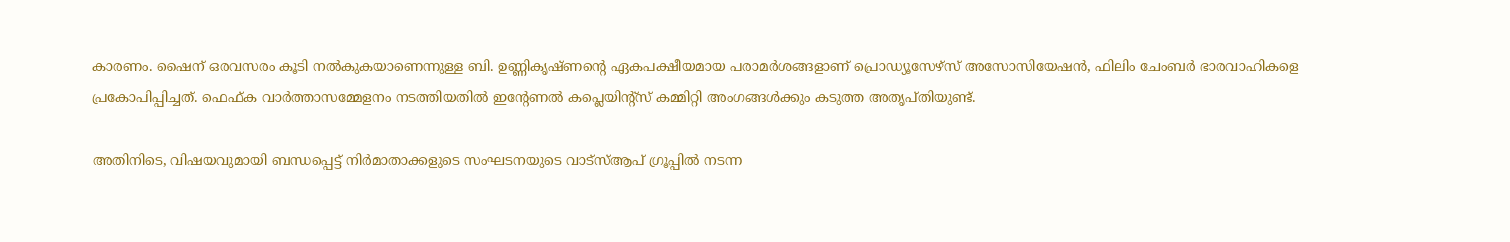കാരണം. ഷൈന് ഒരവസരം കൂടി നല്‍കുകയാണെന്നുള്ള ബി. ഉണ്ണികൃഷ്ണന്റെ ഏകപക്ഷീയമായ പരാമര്‍ശങ്ങളാണ് പ്രൊഡ്യൂസേഴ്‌സ് അസോസിയേഷന്‍, ഫിലിം ചേംബര്‍ ഭാരവാഹികളെ പ്രകോപിപ്പിച്ചത്. ഫെഫ്ക വാര്‍ത്താസമ്മേളനം നടത്തിയതില്‍ ഇന്റേണല്‍ കപ്ലെയിന്റ്‌സ് കമ്മിറ്റി അംഗങ്ങള്‍ക്കും കടുത്ത അതൃപ്തിയുണ്ട്.

അതിനിടെ, വിഷയവുമായി ബന്ധപ്പെട്ട് നിര്‍മാതാക്കളുടെ സംഘടനയുടെ വാട്‌സ്ആപ് ഗ്രൂപ്പില്‍ നടന്ന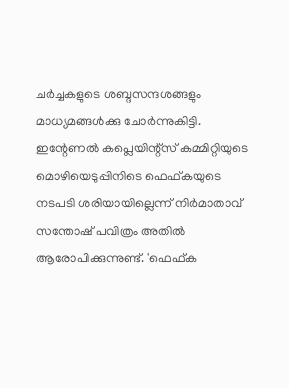ചര്‍ച്ചകളുടെ ശബ്ദസന്ദശങ്ങളും മാധ്യമങ്ങള്‍ക്കു ചോര്‍ന്നുകിട്ടി. ഇന്റേണല്‍ കപ്ലെയിന്റ്‌സ് കമ്മിറ്റിയുടെ മൊഴിയെടുപ്പിനിടെ ഫെഫ്കയുടെ നടപടി ശരിയായില്ലെന്ന് നിര്‍മാതാവ് സന്തോഷ് പവിത്രം അതില്‍ ആരോപിക്കുന്നുണ്ട്. 'ഫെഫ്ക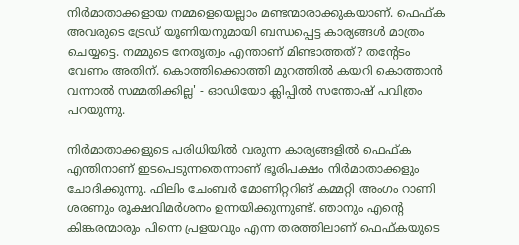നിര്‍മാതാക്കളായ നമ്മളെയെല്ലാം മണ്ടന്മാരാക്കുകയാണ്. ഫെഫ്ക അവരുടെ ട്രേഡ് യൂണിയനുമായി ബന്ധപ്പെട്ട കാര്യങ്ങള്‍ മാത്രം ചെയ്യട്ടെ. നമ്മുടെ നേതൃത്വം എന്താണ് മിണ്ടാത്തത്? തന്റേടം വേണം അതിന്. കൊത്തിക്കൊത്തി മുറത്തില്‍ കയറി കൊത്താന്‍ വന്നാല്‍ സമ്മതിക്കില്ല' - ഓഡിയോ ക്ലിപ്പില്‍ സന്തോഷ് പവിത്രം പറയുന്നു.

നിര്‍മാതാക്കളുടെ പരിധിയില്‍ വരുന്ന കാര്യങ്ങളില്‍ ഫെഫ്ക എന്തിനാണ് ഇടപെടുന്നതെന്നാണ് ഭൂരിപക്ഷം നിര്‍മാതാക്കളും ചോദിക്കുന്നു. ഫിലിം ചേംബര്‍ മോണിറ്ററിങ് കമ്മറ്റി അംഗം റാണി ശരണും രൂക്ഷവിമര്‍ശനം ഉന്നയിക്കുന്നുണ്ട്. ഞാനും എന്റെ കിങ്കരന്മാരും പിന്നെ പ്രളയവും എന്ന തരത്തിലാണ് ഫെഫ്കയുടെ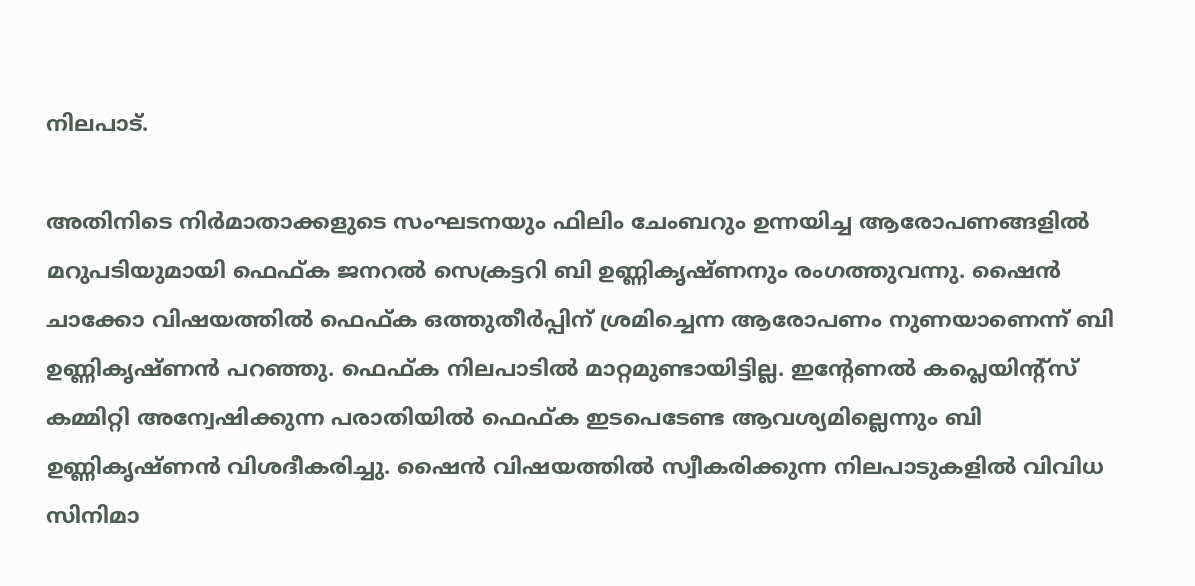നിലപാട്.

അതിനിടെ നിര്‍മാതാക്കളുടെ സംഘടനയും ഫിലിം ചേംബറും ഉന്നയിച്ച ആരോപണങ്ങളില്‍ മറുപടിയുമായി ഫെഫ്ക ജനറല്‍ സെക്രട്ടറി ബി ഉണ്ണികൃഷ്ണനും രംഗത്തുവന്നു. ഷൈന്‍ ചാക്കോ വിഷയത്തില്‍ ഫെഫ്ക ഒത്തുതീര്‍പ്പിന് ശ്രമിച്ചെന്ന ആരോപണം നുണയാണെന്ന് ബി ഉണ്ണികൃഷ്ണന്‍ പറഞ്ഞു. ഫെഫ്ക നിലപാടില്‍ മാറ്റമുണ്ടായിട്ടില്ല. ഇന്റേണല്‍ കപ്ലെയിന്റ്‌സ് കമ്മിറ്റി അന്വേഷിക്കുന്ന പരാതിയില്‍ ഫെഫ്ക ഇടപെടേണ്ട ആവശ്യമില്ലെന്നും ബി ഉണ്ണികൃഷ്ണന്‍ വിശദീകരിച്ചു. ഷൈന്‍ വിഷയത്തില്‍ സ്വീകരിക്കുന്ന നിലപാടുകളില്‍ വിവിധ സിനിമാ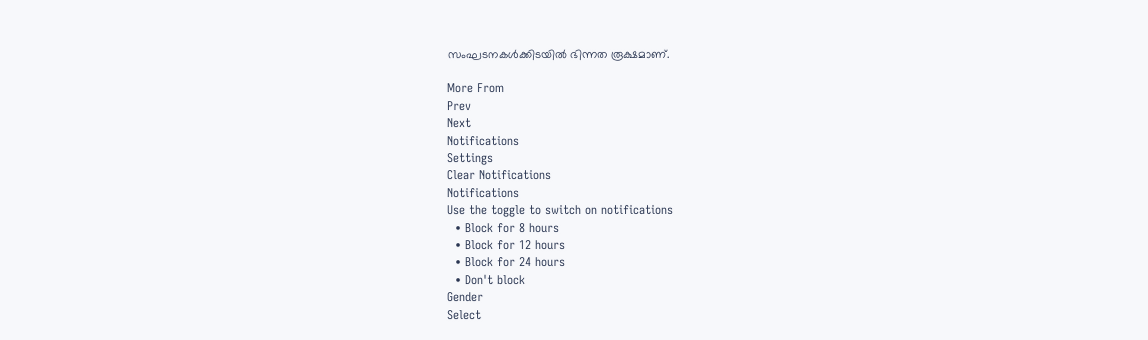സംഘടനകള്‍ക്കിടയില്‍ ഭിന്നത രൂക്ഷമാണ്.

More From
Prev
Next
Notifications
Settings
Clear Notifications
Notifications
Use the toggle to switch on notifications
  • Block for 8 hours
  • Block for 12 hours
  • Block for 24 hours
  • Don't block
Gender
Select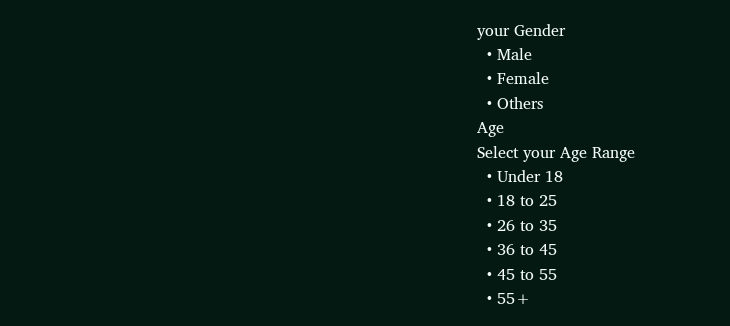your Gender
  • Male
  • Female
  • Others
Age
Select your Age Range
  • Under 18
  • 18 to 25
  • 26 to 35
  • 36 to 45
  • 45 to 55
  • 55+